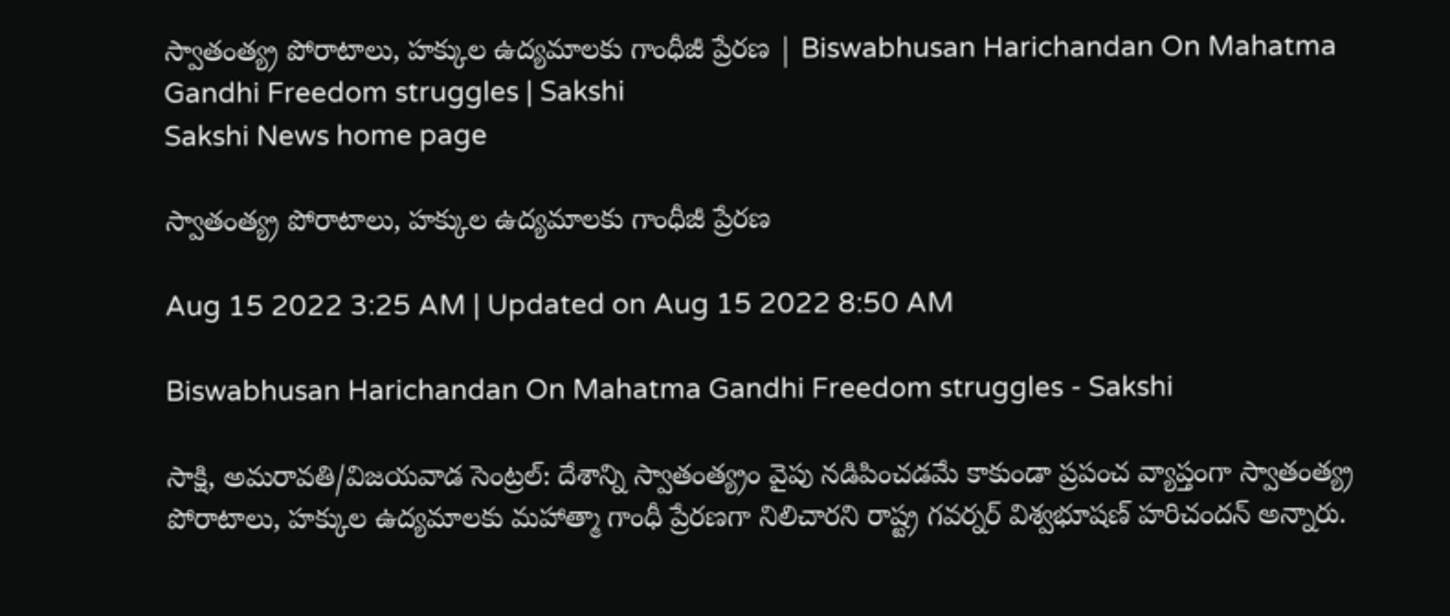స్వాతంత్య్ర పోరాటాలు, హక్కుల ఉద్యమాలకు గాంధీజీ ప్రేరణ | Biswabhusan Harichandan On Mahatma Gandhi Freedom struggles | Sakshi
Sakshi News home page

స్వాతంత్య్ర పోరాటాలు, హక్కుల ఉద్యమాలకు గాంధీజీ ప్రేరణ

Aug 15 2022 3:25 AM | Updated on Aug 15 2022 8:50 AM

Biswabhusan Harichandan On Mahatma Gandhi Freedom struggles - Sakshi

సాక్షి, అమరావతి/విజయవాడ సెంట్రల్‌: దేశాన్ని స్వాతంత్య్రం వైపు నడిపించడమే కాకుండా ప్రపంచ వ్యాప్తంగా స్వాతంత్య్ర పోరాటాలు, హక్కుల ఉద్యమాలకు మహాత్మా గాంధీ ప్రేరణగా నిలిచారని రాష్ట్ర గవర్నర్‌ విశ్వభూషణ్‌ హరిచందన్‌ అన్నారు.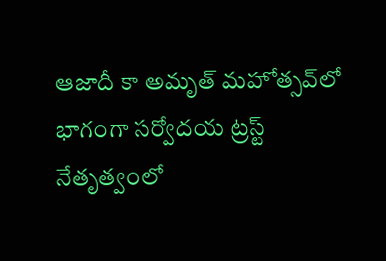ఆజాదీ కా అమృత్‌ మహోత్సవ్‌లో భాగంగా సర్వోదయ ట్రస్ట్‌ నేతృత్వంలో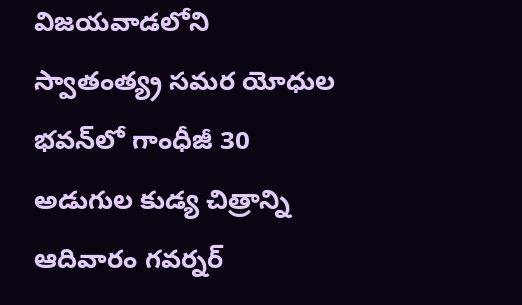విజయవాడలోని స్వాతంత్య్ర సమర యోధుల భవన్‌లో గాంధీజీ 30 అడుగుల కుడ్య చిత్రాన్ని ఆదివారం గవర్నర్‌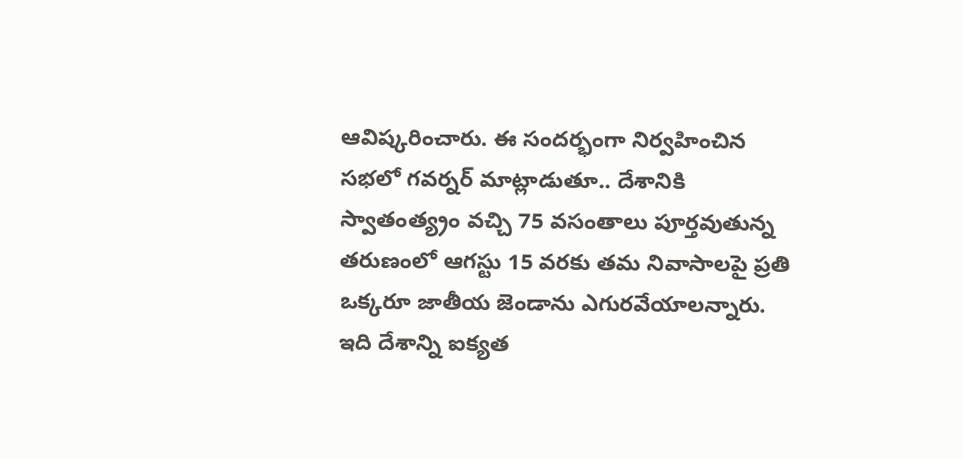ఆవిష్కరించారు. ఈ సందర్భంగా నిర్వహించిన సభలో గవర్నర్‌ మాట్లాడుతూ.. దేశానికి స్వాతంత్య్రం వచ్చి 75 వసంతాలు పూర్తవుతున్న తరుణంలో ఆగస్టు 15 వరకు తమ నివాసాలపై ప్రతి ఒక్కరూ జాతీయ జెండాను ఎగురవేయాలన్నారు. ఇది దేశాన్ని ఐక్యత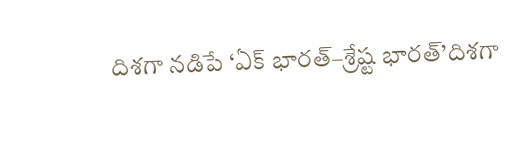దిశగా నడిపే ‘ఏక్‌ భారత్‌–శ్రేష్ట భారత్‌’దిశగా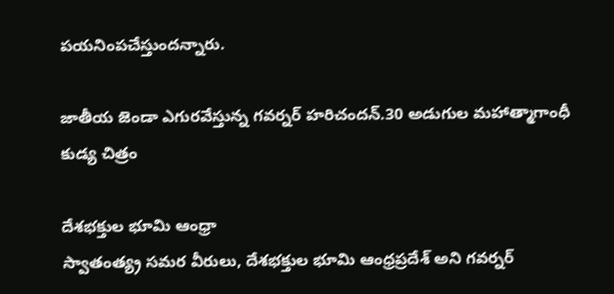పయనింపచేస్తుందన్నారు.

జాతీయ జెండా ఎగురవేస్తున్న గవర్నర్‌ హరిచందన్‌.30 అడుగుల మహాత్మాగాంధీ కుడ్య చిత్రం

దేశభక్తుల భూమి ఆంధ్రా
స్వాతంత్య్ర సమర వీరులు, దేశభక్తుల భూమి ఆంధ్రప్రదేశ్‌ అని గవర్నర్‌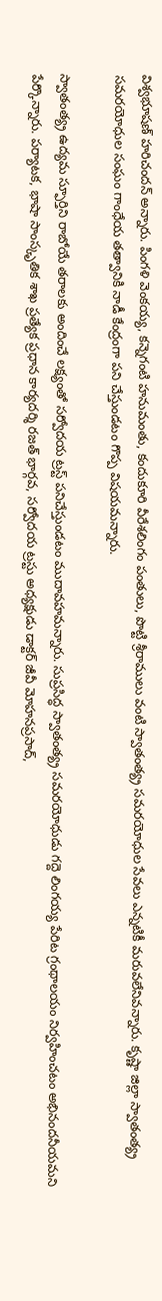విశ్వభూషణ్‌ హరిచందన్‌ అన్నారు. పింగళి వెంకయ్య, కన్నెగంటి హనుమంతు, కందుకూరి వీరేశలింగం పంతులు, పొట్టి శ్రీరాములు వంటి స్వాతంత్య్ర సమరయోధుల సేవలు ఎన్నటికీ మరువలేనివన్నారు. కృష్ణా జిల్లా స్వాతంత్య్ర సమరయోధుల సంఘం గాంధేయ తత్వానికి నాడీ కేంద్రంగా పని చేస్తుండటం గొప్ప విషయమన్నారు.

స్వాతంత్య్ర ఉద్యమ స్ఫూర్తిని రాబోయే తరాలకు అందించే లక్ష్యంతో సర్వోదయ ట్రస్ట్‌ పనిచేస్తుండటం ముదావహమన్నారు. సుప్రసిద్ధ స్వాతంత్య్ర సమరయోధుడు గద్దె లింగయ్య పేరిట గ్రంథాలయం నిర్వహించటం అభినందనీయమని పేర్కొన్నారు. పర్యాటక, భాషా సాంస్కృతిక శాఖ ప్రత్యేక ప్రధాన కార్యదర్శి రజత్‌ భార్గవ, సర్వోదయ ట్రస్టు అధ్యక్షుడు డాక్టర్‌ జీవీ మోహనప్రసాద్,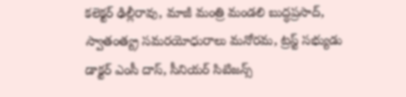కలెక్టర్‌ ఢిల్లీరావు, మాజీ మంత్రి మండలి బుద్ధప్రసాద్, స్వాతంత్య్ర సమరయోధురాలు మనోరమ, ట్రస్ట్‌ సభ్యుడు డాక్టర్‌ ఎంసీ దాస్, సీనియర్‌ సిటిజన్స్‌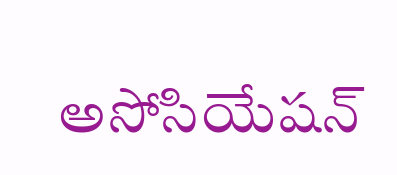అసోసియేషన్‌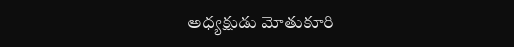అధ్యక్షుడు మోతుకూరి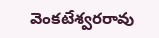వెంకటేశ్వరరావు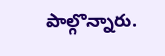పాల్గొన్నారు.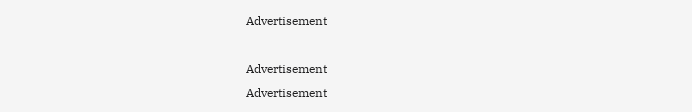Advertisement

Advertisement
Advertisement